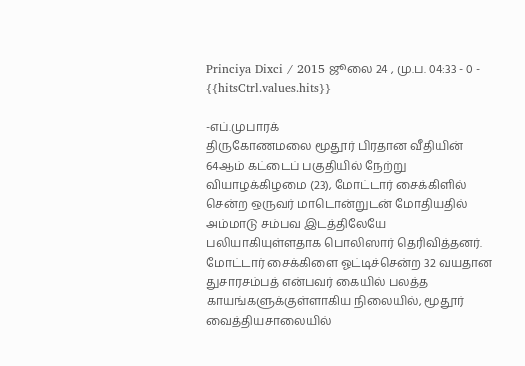Princiya Dixci / 2015 ஜூலை 24 , மு.ப. 04:33 - 0 - {{hitsCtrl.values.hits}}

-எப்.முபாரக்
திருகோணமலை மூதூர் பிரதான வீதியின் 64ஆம் கட்டைப் பகுதியில் நேற்று வியாழக்கிழமை (23), மோட்டார் சைக்கிளில் சென்ற ஒருவர் மாடொன்றுடன் மோதியதில் அம்மாடு சம்பவ இடத்திலேயே பலியாகியுள்ளதாக பொலிஸார் தெரிவித்தனர்.
மோட்டார் சைக்கிளை ஓட்டிச்சென்ற 32 வயதான துசாரசம்பத் என்பவர் கையில் பலத்த காயங்களுக்குள்ளாகிய நிலையில், மூதூர் வைத்தியசாலையில்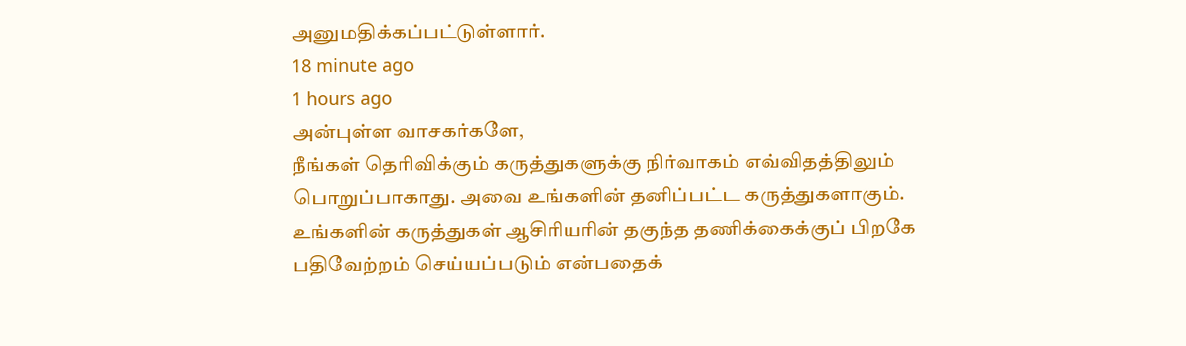அனுமதிக்கப்பட்டுள்ளார்.
18 minute ago
1 hours ago
அன்புள்ள வாசகர்களே,
நீங்கள் தெரிவிக்கும் கருத்துகளுக்கு நிர்வாகம் எவ்விதத்திலும் பொறுப்பாகாது. அவை உங்களின் தனிப்பட்ட கருத்துகளாகும். உங்களின் கருத்துகள் ஆசிரியரின் தகுந்த தணிக்கைக்குப் பிறகே பதிவேற்றம் செய்யப்படும் என்பதைக்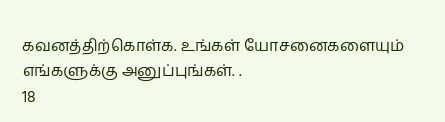கவனத்திற்கொள்க. உங்கள் யோசனைகளையும் எங்களுக்கு அனுப்புங்கள். .
18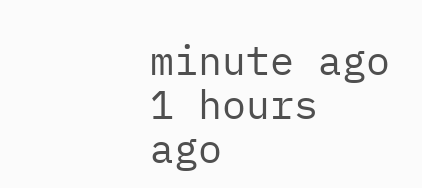minute ago
1 hours ago